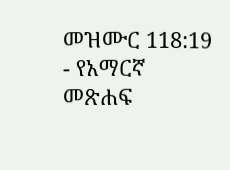መዝሙር 118:19 - የአማርኛ መጽሐፍ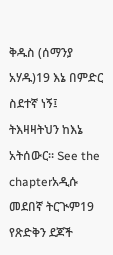ቅዱስ (ሰማንያ አሃዱ)19 እኔ በምድር ስደተኛ ነኝ፤ ትእዛዛትህን ከእኔ አትሰውር። See the chapterአዲሱ መደበኛ ትርጒም19 የጽድቅን ደጆች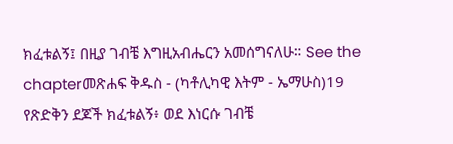ክፈቱልኝ፤ በዚያ ገብቼ እግዚአብሔርን አመሰግናለሁ። See the chapterመጽሐፍ ቅዱስ - (ካቶሊካዊ እትም - ኤማሁስ)19 የጽድቅን ደጆች ክፈቱልኝ፥ ወደ እነርሱ ገብቼ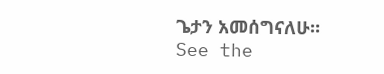ጌታን አመሰግናለሁ። See the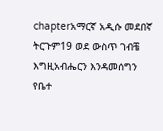chapterአማርኛ አዲሱ መደበኛ ትርጉም19 ወደ ውስጥ ገብቼ እግዚአብሔርን እንዳመሰግን የቤተ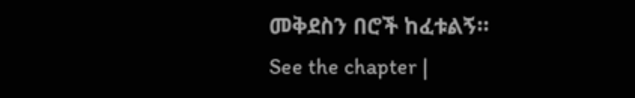መቅደስን በሮች ከፈቱልኝ። See the chapter |